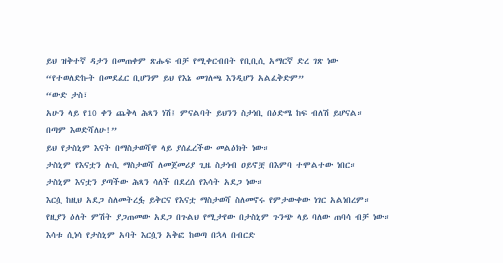ይህ ዝቅተኛ ዳታን በመጠቀም ጽሑፍ ብቻ የሚቀርብበት የቢቢሲ አማርኛ ድረ ገጽ ነው
“የተወለድኩት በመደፈር ቢሆንም ይህ የእኔ መገለጫ እንዲሆን አልፈቅድም”
“ውድ ታስ፣
አሁን ላይ የ10 ቀን ጨቅላ ሕጻን ነሽ፤ ምናልባት ይህንን ስታነቢ በዕድሜ ከፍ ብለሽ ይሆናል።
በጣም እወድሻለሁ!”
ይህ የታስኒም እናት በማስታወሻዋ ላይ ያሰፈረችው መልዕክት ነው።
ታስኒም የእናቷን ሉሲ ማስታወሻ ለመጀመሪያ ጊዜ ስታነብ ዐይኖቿ በእምባ ተሞልተው ነበር።
ታስኒም እናቷን ያጣችው ሕጻን ሳለች በደረሰ የእሳት አደጋ ነው።
እርሷ ከዚህ አደጋ ስለመትረፏ ይቅርና የእናቷ ማስታወሻ ስለመኖሩ የምታውቀው ነገር አልነበረም።
የዚያን ዕለት ምሽት ያጋጠመው አደጋ በጉልህ የሚታየው በታስኒም ጉንጭ ላይ ባለው ጠባሳ ብቻ ነው።
እሳቱ ሲነሳ የታስኒም አባት እርሷን አቅፎ ከወጣ በኋላ በብርድ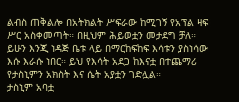ልብስ ጠቅልሎ በአትክልት ሥፍራው ከሚገኝ የአፕል ዛፍ ሥር አስቀመጣት። በዚህም ሕይወቷን መታደግ ቻለ።
ይሁን እንጂ ነዳጅ ቤቱ ላይ በማርከፍከፍ እሳቱን ያስነሳው እሱ እራሱ ነበር። ይህ የእሳት አደጋ ከእናቷ በተጨማሪ የታስኒምን አክስት እና ሴት አያቷን ገድሏል።
ታስኒም አባቷ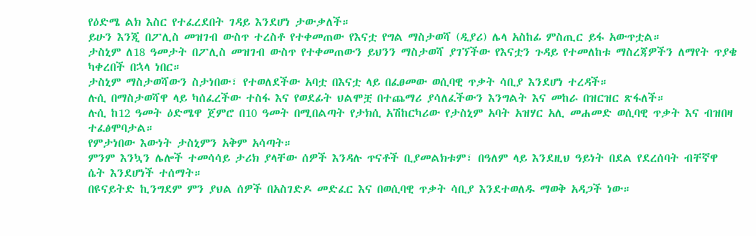የዕድሜ ልክ እስር የተፈረደበት ገዳይ እንደሆነ ታውቃለች።
ይሁን እንጂ በፖሊስ መዝገብ ውስጥ ተረስቶ የተቀመጠው የእናቷ የግል ማስታወሻ (ዲያሪ) ሌላ አስከፊ ምስጢር ይፋ አውጥቷል።
ታስኒም ለ18 ዓመታት በፖሊስ መዝገብ ውስጥ የተቀመጠውን ይህንን ማስታወሻ ያገኘችው የእናቷን ጉዳይ የተመለከቱ ማስረጃዎችን ለማየት ጥያቄ ካቀረበች በኋላ ነበር።
ታስኒም ማስታወሻውን ስታነበው፣ የተወለደችው አባቷ በእናቷ ላይ በፈፀመው ወሲባዊ ጥቃት ሳቢያ እንደሆነ ተረዳች።
ሉሲ በማስታወሻዋ ላይ ካሰፈረችው ተስፋ እና የወደፊት ህልሞቿ በተጨማሪ ያሳለፈችውን እንግልት እና መከራ በዝርዝር ጽፋለች።
ሉሲ ከ12 ዓመት ዕድሜዋ ጀምሮ በ10 ዓመት በሚበልጣት የታክሲ አሽከርካሪው የታስኒም አባት አዝሃር አሊ መሐመድ ወሲባዊ ጥቃት እና ብዝበዛ ተፈፅሞባታል።
የምታነበው እውነት ታስኒምን አቅም አሳጣት።
ምንም እንኳን ሌሎች ተመሳሳይ ታሪክ ያላቸው ሰዎች እንዳሉ ጥናቶች ቢያመልክቱም፣ በዓለም ላይ እንደዚህ ዓይነት በደል የደረሰባት ብቸኛዋ ሴት እንደሆነች ተሰማት።
በዩናይትድ ኪንግደም ምን ያህል ሰዎች በአስገድዶ መድፈር እና በወሲባዊ ጥቃት ሳቢያ እንደተወለዱ ማወቅ አዳጋች ነው።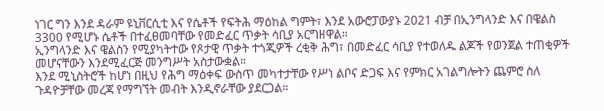ነገር ግን እንደ ዳራም ዩኒቨርሲቲ እና የሴቶች የፍትሕ ማዕከል ግምት፣ እንደ አውሮፓውያኑ 2021 ብቻ በኢንግላንድ እና በዌልስ 3300 የሚሆኑ ሴቶች በተፈፀመባቸው የመድፈር ጥቃት ሳቢያ አርግዘዋል።
ኢንግላንድ እና ዌልስን የሚያካትተው የጾታዊ ጥቃት ተጎጂዎች ረቂቅ ሕግ፣ በመድፈር ሳቢያ የተወለዱ ልጆች የወንጀል ተጠቂዎች መሆናቸውን እንደሚፈርጅ መንግሥት አስታውቋል።
እንደ ሚኒስትሮች ከሆነ በዚህ የሕግ ማዕቀፍ ውስጥ መካተታቸው የሥነ ልቦና ድጋፍ እና የምክር አገልግሎትን ጨምሮ ስለ ጉዳዮቻቸው መረጃ የማግኘት መብት እንዲኖራቸው ያደርጋል።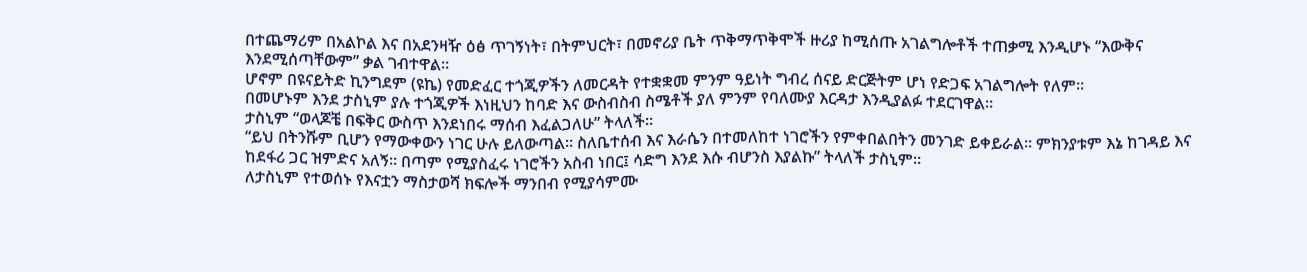በተጨማሪም በአልኮል እና በአደንዛዥ ዕፅ ጥገኝነት፣ በትምህርት፣ በመኖሪያ ቤት ጥቅማጥቅሞች ዙሪያ ከሚሰጡ አገልግሎቶች ተጠቃሚ እንዲሆኑ “እውቅና እንደሚሰጣቸውም” ቃል ገብተዋል።
ሆኖም በዩናይትድ ኪንግደም (ዩኬ) የመድፈር ተጎጂዎችን ለመርዳት የተቋቋመ ምንም ዓይነት ግብረ ሰናይ ድርጅትም ሆነ የድጋፍ አገልግሎት የለም።
በመሆኑም እንደ ታስኒም ያሉ ተጎጂዎች እነዚህን ከባድ እና ውስብስብ ስሜቶች ያለ ምንም የባለሙያ እርዳታ እንዲያልፉ ተደርገዋል።
ታስኒም “ወላጆቼ በፍቅር ውስጥ እንደነበሩ ማሰብ እፈልጋለሁ” ትላለች።
“ይህ በትንሹም ቢሆን የማውቀውን ነገር ሁሉ ይለውጣል። ስለቤተሰብ እና እራሴን በተመለከተ ነገሮችን የምቀበልበትን መንገድ ይቀይራል። ምክንያቱም እኔ ከገዳይ እና ከደፋሪ ጋር ዝምድና አለኝ። በጣም የሚያስፈሩ ነገሮችን አስብ ነበር፤ ሳድግ እንደ እሱ ብሆንስ እያልኩ” ትላለች ታስኒም።
ለታስኒም የተወሰኑ የእናቷን ማስታወሻ ክፍሎች ማንበብ የሚያሳምሙ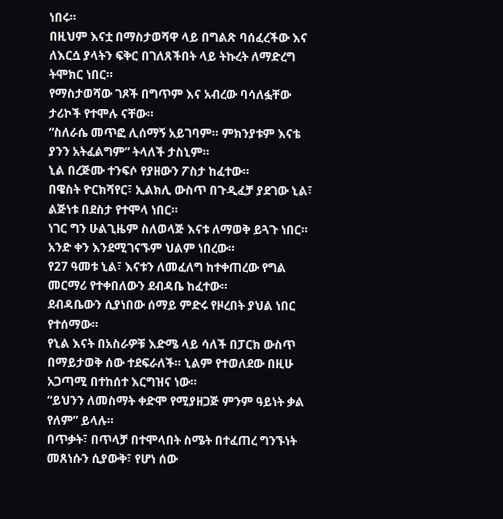ነበሩ።
በዚህም እናቷ በማስታወሻዋ ላይ በግልጽ ባሰፈረችው እና ለእርሷ ያላትን ፍቅር በገለጸችበት ላይ ትኩረት ለማድረግ ትሞክር ነበር።
የማስታወሻው ገጾች በግጥም እና አብረው ባሳለፏቸው ታሪኮች የተሞሉ ናቸው።
“ስለራሴ መጥፎ ሊሰማኝ አይገባም። ምክንያቱም እናቴ ያንን አትፈልግም” ትላለች ታስኒም።
ኒል በረጅሙ ተንፍሶ የያዘውን ፖስታ ከፈተው።
በዌስት ዮርክሻየር፣ ኢልክሊ ውስጥ በጉዲፈቻ ያደገው ኒል፣ ልጅነቱ በደስታ የተሞላ ነበር።
ነገር ግን ሁልጊዜም ስለወላጅ እናቱ ለማወቅ ይጓጉ ነበር።
አንድ ቀን እንደሚገናኙም ህልም ነበረው።
የ27 ዓመቱ ኒል፣ እናቱን ለመፈለግ ከተቀጠረው የግል መርማሪ የተቀበለውን ደብዳቤ ከፈተው።
ደብዳቤውን ሲያነበው ሰማይ ምድሩ የዞረበት ያህል ነበር የተሰማው።
የኒል እናት በአስራዎቹ እድሜ ላይ ሳለች በፓርክ ውስጥ በማይታወቅ ሰው ተደፍራለች። ኒልም የተወለደው በዚሁ አጋጣሚ በተከሰተ እርግዝና ነው።
“ይህንን ለመስማት ቀድሞ የሚያዘጋጅ ምንም ዓይነት ቃል የለም” ይላሉ።
በጥቃት፣ በጥላቻ በተሞላበት ስሜት በተፈጠረ ግንኙነት መጸነሱን ሲያውቅ፣ የሆነ ሰው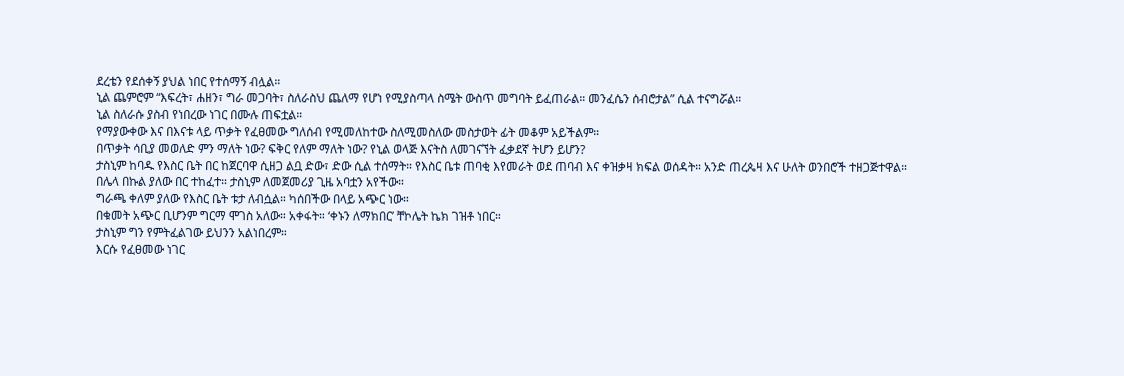ደረቴን የደሰቀኝ ያህል ነበር የተሰማኝ ብሏል።
ኒል ጨምሮም “እፍረት፣ ሐዘን፣ ግራ መጋባት፣ ስለራስህ ጨለማ የሆነ የሚያስጣላ ስሜት ውስጥ መግባት ይፈጠራል። መንፈሴን ሰብሮታል” ሲል ተናግሯል።
ኒል ስለራሱ ያስብ የነበረው ነገር በሙሉ ጠፍቷል።
የማያውቀው እና በእናቱ ላይ ጥቃት የፈፀመው ግለሰብ የሚመለከተው ስለሚመስለው መስታወት ፊት መቆም አይችልም።
በጥቃት ሳቢያ መወለድ ምን ማለት ነው? ፍቅር የለም ማለት ነው? የኒል ወላጅ እናትስ ለመገናኘት ፈቃደኛ ትሆን ይሆን?
ታስኒም ከባዱ የእስር ቤት በር ከጀርባዋ ሲዘጋ ልቧ ድው፣ ድው ሲል ተሰማት። የእስር ቤቱ ጠባቂ እየመራት ወደ ጠባብ እና ቀዝቃዛ ክፍል ወሰዳት። አንድ ጠረጴዛ እና ሁለት ወንበሮች ተዘጋጅተዋል።
በሌላ በኩል ያለው በር ተከፈተ። ታስኒም ለመጀመሪያ ጊዜ አባቷን አየችው።
ግራጫ ቀለም ያለው የእስር ቤት ቱታ ለብሷል። ካሰበችው በላይ አጭር ነው።
በቁመት አጭር ቢሆንም ግርማ ሞገስ አለው። አቀፋት። ‘ቀኑን ለማክበር’ ቸኮሌት ኬክ ገዝቶ ነበር።
ታስኒም ግን የምትፈልገው ይህንን አልነበረም።
እርሱ የፈፀመው ነገር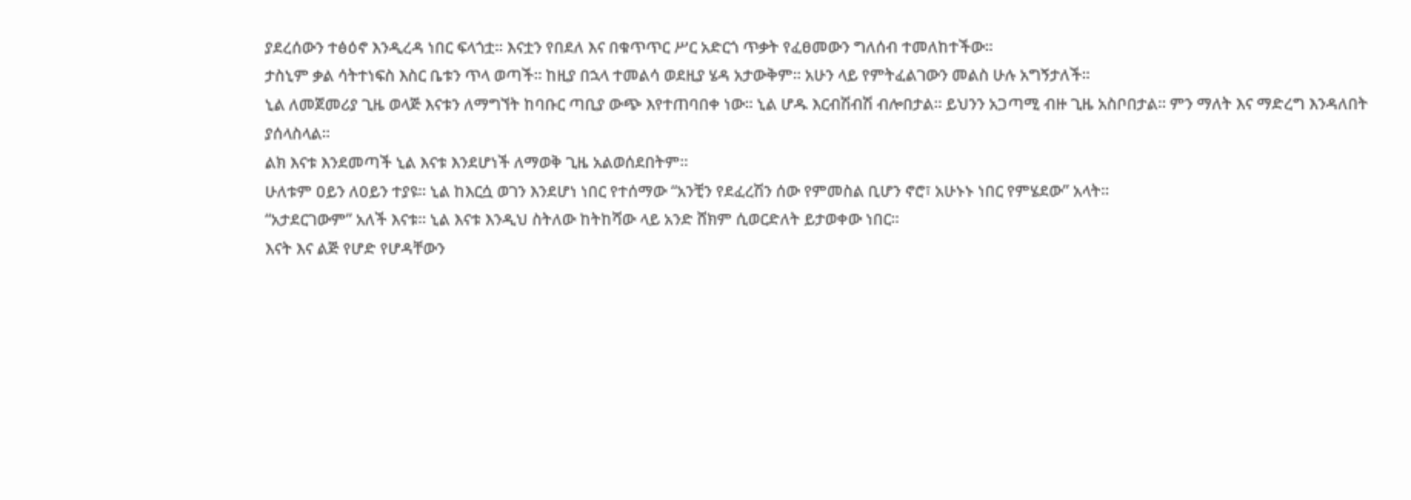ያደረሰውን ተፅዕኖ እንዲረዳ ነበር ፍላጎቷ። እናቷን የበደለ እና በቁጥጥር ሥር አድርጎ ጥቃት የፈፀመውን ግለሰብ ተመለከተችው።
ታስኒም ቃል ሳትተነፍስ እስር ቤቱን ጥላ ወጣች። ከዚያ በኋላ ተመልሳ ወደዚያ ሄዳ አታውቅም። አሁን ላይ የምትፈልገውን መልስ ሁሉ አግኝታለች።
ኒል ለመጀመሪያ ጊዜ ወላጅ እናቱን ለማግኘት ከባቡር ጣቢያ ውጭ እየተጠባበቀ ነው። ኒል ሆዱ እርብሽብሽ ብሎበታል። ይህንን አጋጣሚ ብዙ ጊዜ አስቦበታል። ምን ማለት እና ማድረግ እንዳለበት ያሰላስላል።
ልክ እናቱ እንደመጣች ኒል እናቱ እንደሆነች ለማወቅ ጊዜ አልወሰደበትም።
ሁለቱም ዐይን ለዐይን ተያዩ። ኒል ከእርሷ ወገን እንደሆነ ነበር የተሰማው “አንቺን የደፈረሽን ሰው የምመስል ቢሆን ኖሮ፣ አሁኑኑ ነበር የምሄደው” አላት።
“አታደርገውም” አለች እናቱ። ኒል እናቱ እንዲህ ስትለው ከትከሻው ላይ አንድ ሸክም ሲወርድለት ይታወቀው ነበር።
እናት እና ልጅ የሆድ የሆዳቸውን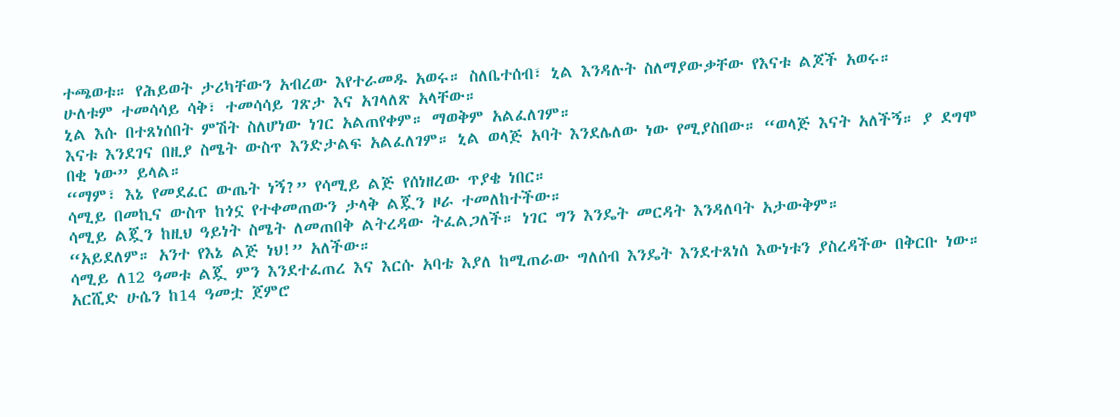ተጫወቱ። የሕይወት ታሪካቸውን አብረው እየተራመዱ አወሩ። ስለቤተሰብ፣ ኒል እንዳሉት ስለማያውቃቸው የእናቱ ልጆች አወሩ።
ሁለቱም ተመሳሳይ ሳቅ፣ ተመሳሳይ ገጽታ እና አገላለጽ አላቸው።
ኒል እሱ በተጸነሰበት ምሽት ስለሆነው ነገር አልጠየቀም። ማወቅም አልፈለገም።
እናቱ እንደገና በዚያ ስሜት ውስጥ እንድታልፍ አልፈለገም። ኒል ወላጅ አባት እንደሌለው ነው የሚያስበው። “ወላጅ እናት አለችኝ። ያ ደግሞ በቂ ነው” ይላል።
“ማም፣ እኔ የመደፈር ውጤት ነኝ?” የሳሚይ ልጅ የሰነዘረው ጥያቄ ነበር።
ሳሚይ በመኪና ውስጥ ከጎኗ የተቀመጠውን ታላቅ ልጇን ዞራ ተመለከተችው።
ሳሚይ ልጇን ከዚህ ዓይነት ስሜት ለመጠበቅ ልትረዳው ትፈልጋለች። ነገር ግን እንዴት መርዳት እንዳለባት አታውቅም።
“አይደለም። አንተ የእኔ ልጅ ነህ!” አለችው።
ሳሚይ ለ12 ዓመቱ ልጇ ምን እንደተፈጠረ እና እርሱ አባቴ እያለ ከሚጠራው ግለሰብ እንዴት እንደተጸነሰ እውነቱን ያስረዳችው በቅርቡ ነው።
አርሺድ ሁሴን ከ14 ዓመቷ ጀምሮ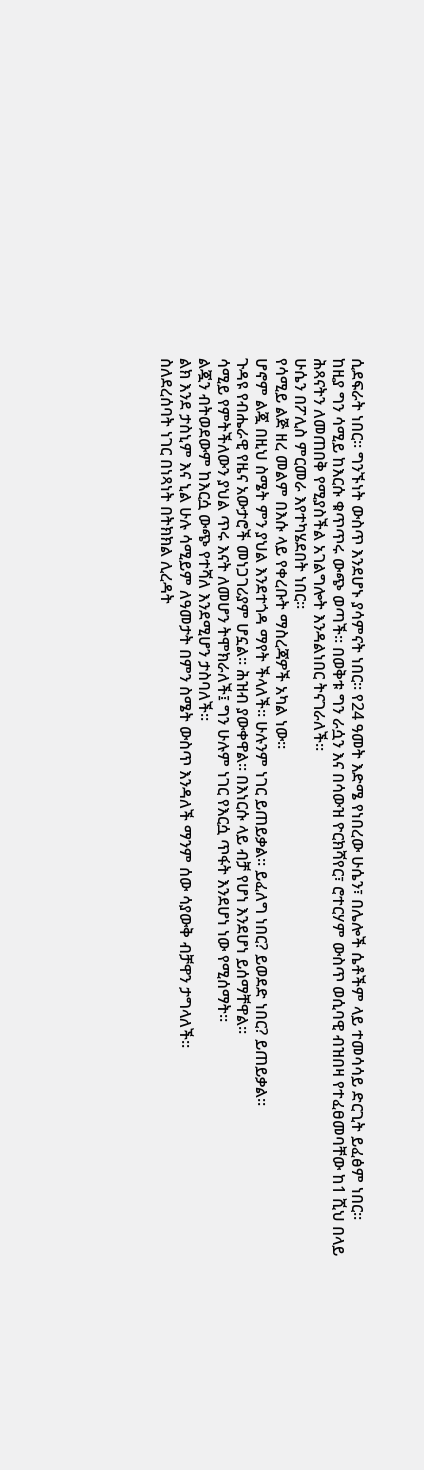ሲደፍራት ነበር። ግንኙነት ውስጥ እንደሆኑ ያሳምናት ነበር። የ24 ዓመት እድሜ የነበረው ሁሴን፣ በሌሎች ሴቶችም ላይ ተመሳሳይ ድርጊት ይፈፅም ነበር።
ከዚያ ግን ሳሚይ ከእርሱ ቁጥጥሩ ውጭ ወጣች። በወቅቱ ግን ራሷን እና በሳውዝ ዮርክሻየር፣ ሮተርሃም ውስጥ ወሲባዊ ብዝበዛ የተፈፀመባቸው ከ1 ሺህ በላይ ሕጻናትን ለመጠበቅ የሚያስችል አገልግሎት እንዳልነበር ትናገራለች።
ሁሴን በፖሊስ ምርመራ እየተካሄደበት ነበር።
የሳሚይ ልጅ ዘረ መልም በእሱ ላይ የቀረቡት ማስረጃዎች አካል ነው።
ሆኖም ልጇ በዚህ ስሜት ምን ያህል እንደተጎዳ ማየት ችላለች። ሁሉንም ነገር ይጠይቃል። ይፈለግ ነበር? ይወደድ ነበር? ይጠይቃል።
ጉዳዩ የብሔራዊ የዜና አውታሮች መነጋገሪያም ሆኗል። ሕዝብ ያውቀዋል። በእነርሱ ላይ ብቻ የሆነ እንደሆነ ይሰማቸዋል።
ሳሚይ የምትችለውን ያህል ጥሩ እናት ለመሆን ትሞክራለች፤ ግን ሁሉም ነገር የእርሷ ጥፋት እንደሆነ ነው የሚሰማት።
ልጇን ብትወደውም ከእርሷ ውጭ የተሻለ እንደሚሆን ታስባለች።
ልክ እንደ ታስኒም እና ኒል ሁሉ ሳሚይም ለዓመታት በምን ስሜት ውስጥ እንዳለች ማንም ሰው ሳያውቅ ብቻዋን ታግላለች።
ስለደረሰባት ነገር በነጻነት በትክክል ሊረዳት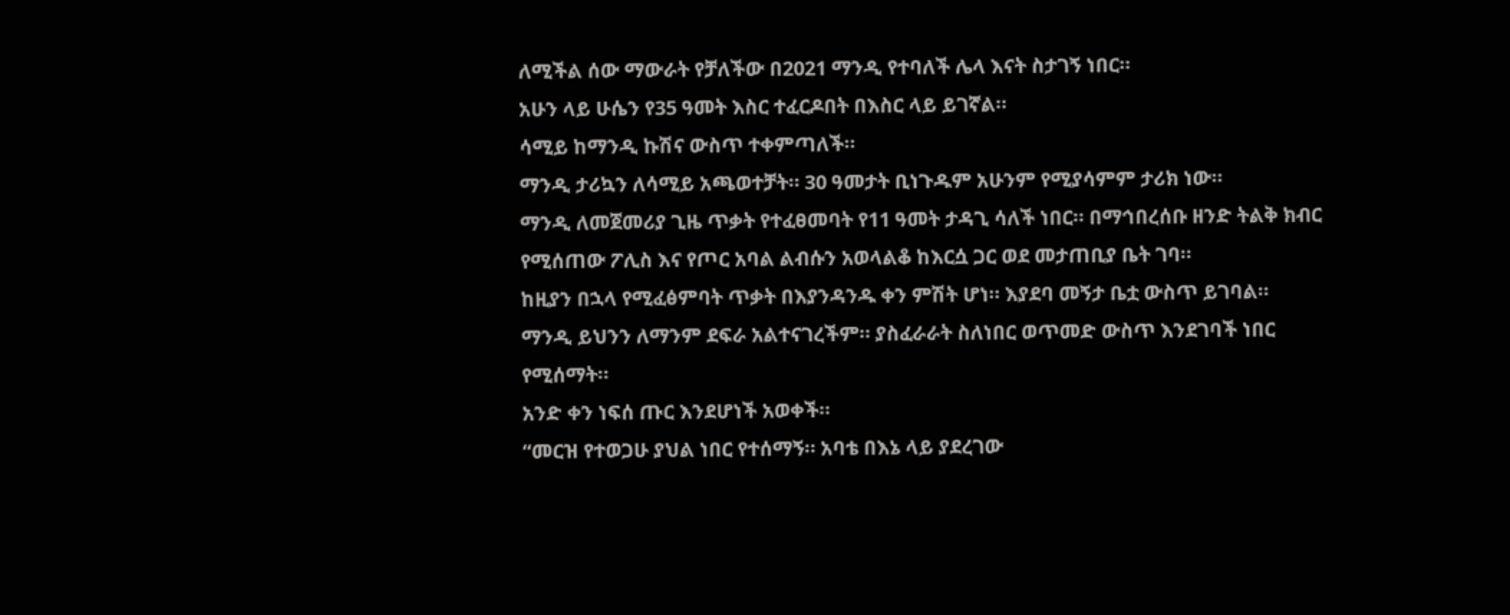ለሚችል ሰው ማውራት የቻለችው በ2021 ማንዲ የተባለች ሌላ እናት ስታገኝ ነበር።
አሁን ላይ ሁሴን የ35 ዓመት እስር ተፈርዶበት በእስር ላይ ይገኛል።
ሳሚይ ከማንዲ ኩሽና ውስጥ ተቀምጣለች።
ማንዲ ታሪኳን ለሳሚይ አጫወተቻት። 30 ዓመታት ቢነጉዱም አሁንም የሚያሳምም ታሪክ ነው።
ማንዲ ለመጀመሪያ ጊዜ ጥቃት የተፈፀመባት የ11 ዓመት ታዳጊ ሳለች ነበር። በማኅበረሰቡ ዘንድ ትልቅ ክብር የሚሰጠው ፖሊስ እና የጦር አባል ልብሱን አወላልቆ ከእርሷ ጋር ወደ መታጠቢያ ቤት ገባ።
ከዚያን በኋላ የሚፈፅምባት ጥቃት በእያንዳንዱ ቀን ምሽት ሆነ። እያደባ መኝታ ቤቷ ውስጥ ይገባል።
ማንዲ ይህንን ለማንም ደፍራ አልተናገረችም። ያስፈራራት ስለነበር ወጥመድ ውስጥ እንደገባች ነበር የሚሰማት።
አንድ ቀን ነፍሰ ጡር እንደሆነች አወቀች።
“መርዝ የተወጋሁ ያህል ነበር የተሰማኝ። አባቴ በእኔ ላይ ያደረገው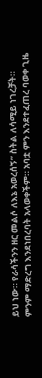ይህ ነው። የራሳችንን ዘር መልሶ ለእኔ አወረሰኝ” ስትል ለሳሚይ ነገረቻት።
ምንም ማድረግ እንደነበረባት አላወቀችም። አባቷ ምን እንደተፈጠረ ባወቀ ጊዜ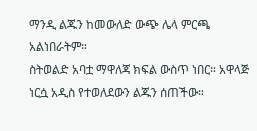ማንዲ ልጁን ከመውለድ ውጭ ሌላ ምርጫ አልነበራትም።
ስትወልድ አባቷ ማዋለጃ ክፍል ውስጥ ነበር። አዋላጅ ነርሷ አዲስ የተወለደውን ልጁን ሰጠችው።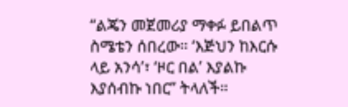“ልጄን መጀመሪያ ማቀፉ ይበልጥ ስሜቴን ሰበረው። ‘እጅህን ከእርሱ ላይ አንሳ’፣ ‘ዞር በል’ እያልኩ እያሰብኩ ነበር” ትላለች።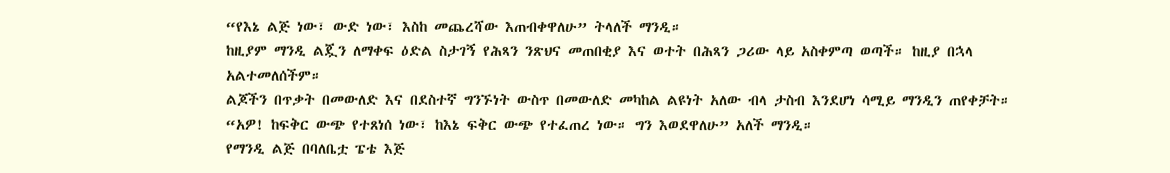“የእኔ ልጅ ነው፣ ውድ ነው፣ እስከ መጨረሻው እጠብቀዋለሁ” ትላለች ማንዲ።
ከዚያም ማንዲ ልጇን ለማቀፍ ዕድል ስታገኝ የሕጻን ንጽህና መጠበቂያ እና ወተት በሕጻን ጋሪው ላይ አስቀምጣ ወጣች። ከዚያ በኋላ አልተመለሰችም።
ልጆችን በጥቃት በመውለድ እና በደስተኛ ግንኙነት ውስጥ በመውለድ መካከል ልዩነት አለው ብላ ታስብ እንደሆነ ሳሚይ ማንዲን ጠየቀቻት።
“አዎ! ከፍቅር ውጭ የተጸነሰ ነው፣ ከእኔ ፍቅር ውጭ የተፈጠረ ነው። ግን እወደዋለሁ” አለች ማንዲ።
የማንዲ ልጅ በባለቤቷ ፔቴ እጅ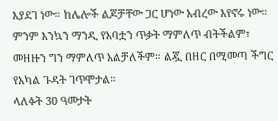እያደገ ነው። ከሌሎች ልጆቻቸው ጋር ሆነው አብረው እየኖሩ ነው።
ምንም እንኳን ማንዲ የአባቷን ጥቃት ማምለጥ ብትችልም፣ መዘዙን ግን ማምለጥ አልቻለችም። ልጇ በዘር በሚመጣ ችግር የአካል ጉዳት ገጥሞታል።
ላለፉት 30 ዓመታት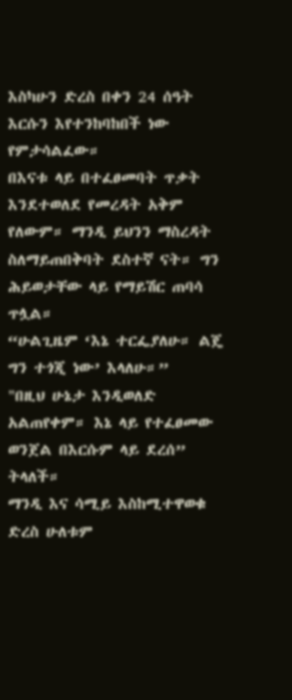እስካሁን ድረስ በቀን 24 ሰዓት እርሱን እየተንከባከበች ነው የምታሳልፈው።
በእናቱ ላይ በተፈፀመባት ጥቃት እንደተወለደ የመረዳት አቅም የለውም። ማንዲ ይህንን ማስረዳት ስለማይጠበቅባት ደስተኛ ናት። ግን ሕይወታቸው ላይ የማይሽር ጠባሳ ጥሏል።
“ሁልጊዜም ‘እኔ ተርፌያለሁ። ልጄ ግን ተጎጂ ነው’ እላለሁ።”
"በዚህ ሁኔታ እንዲወለድ አልጠየቀም። እኔ ላይ የተፈፀመው ወንጀል በእርሱም ላይ ደረሰ” ትላለች።
ማንዲ እና ሳሚይ እስከሚተዋወቁ ድረስ ሁለቱም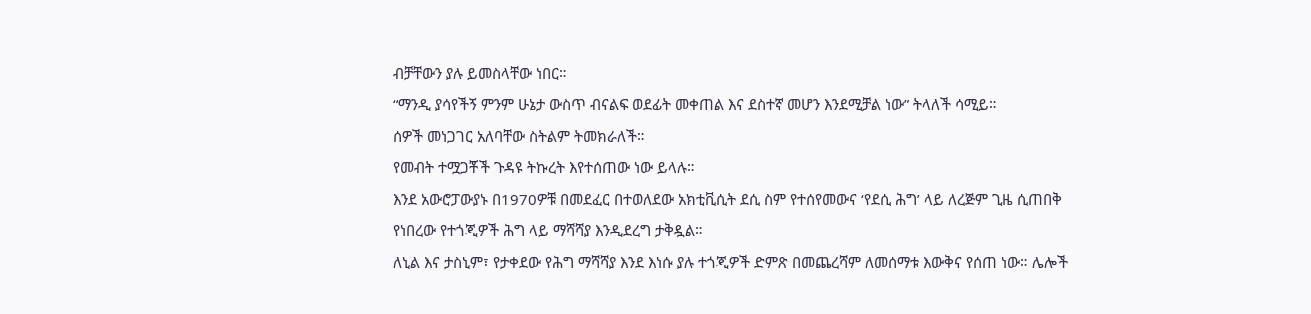ብቻቸውን ያሉ ይመስላቸው ነበር።
“ማንዲ ያሳየችኝ ምንም ሁኔታ ውስጥ ብናልፍ ወደፊት መቀጠል እና ደስተኛ መሆን እንደሚቻል ነው” ትላለች ሳሚይ።
ሰዎች መነጋገር አለባቸው ስትልም ትመክራለች።
የመብት ተሟጋቾች ጉዳዩ ትኩረት እየተሰጠው ነው ይላሉ።
እንደ አውሮፓውያኑ በ1970ዎቹ በመደፈር በተወለደው አክቲቪሲት ደሲ ስም የተሰየመውና ‘የደሲ ሕግ’ ላይ ለረጅም ጊዜ ሲጠበቅ የነበረው የተጎጂዎች ሕግ ላይ ማሻሻያ እንዲደረግ ታቅዷል።
ለኒል እና ታስኒም፣ የታቀደው የሕግ ማሻሻያ እንደ እነሱ ያሉ ተጎጂዎች ድምጽ በመጨረሻም ለመሰማቱ እውቅና የሰጠ ነው። ሌሎች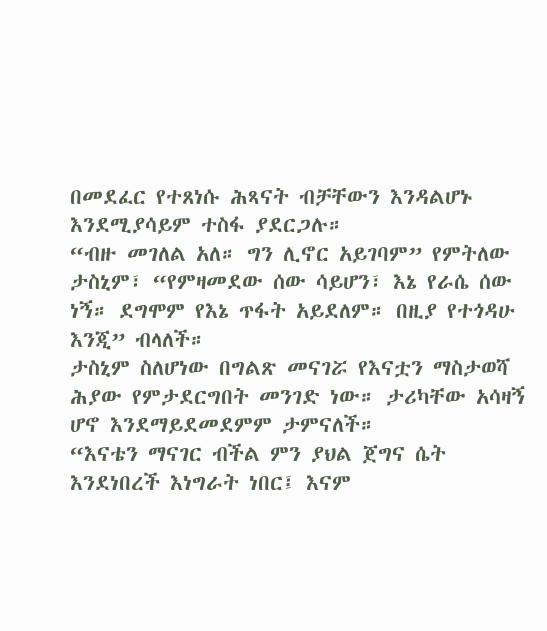በመደፈር የተጸነሱ ሕጻናት ብቻቸውን እንዳልሆኑ እንደሚያሳይም ተስፋ ያደርጋሉ።
“ብዙ መገለል አለ። ግን ሊኖር አይገባም” የምትለው ታስኒም፣ “የምዛመደው ሰው ሳይሆን፣ እኔ የራሴ ሰው ነኝ። ደግሞም የእኔ ጥፋት አይደለም። በዚያ የተጎዳሁ እንጂ” ብላለች።
ታስኒም ስለሆነው በግልጽ መናገሯ የእናቷን ማስታወሻ ሕያው የምታደርግበት መንገድ ነው። ታሪካቸው አሳዛኝ ሆኖ እንደማይደመደምም ታምናለች።
“እናቴን ማናገር ብችል ምን ያህል ጀግና ሴት እንደነበረች እነግራት ነበር፤ እናም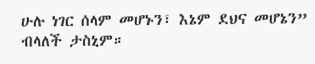ሁሉ ነገር ሰላም መሆኑን፣ እኔም ደህና መሆኔን” ብላለች ታስኒም።